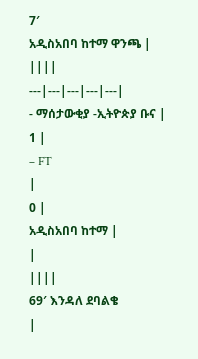7′
አዲስአበባ ከተማ ዋንጫ | ||||
---|---|---|---|---|
- ማሰታውቂያ -ኢትዮጵያ ቡና |
1 |
– FT
|
0 |
አዲስአበባ ከተማ |
|
||||
69′ እንዳለ ደባልቄ
|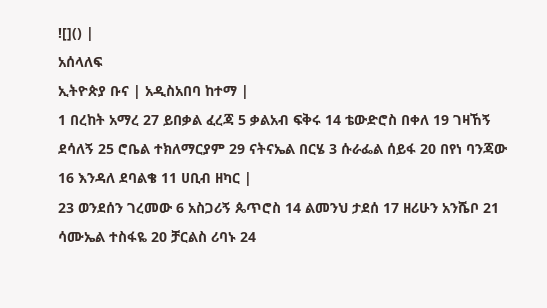![]() |
አሰላለፍ
ኢትዮጵያ ቡና | አዲስአበባ ከተማ |
1 በረከት አማረ 27 ይበቃል ፈረጃ 5 ቃልአብ ፍቅሩ 14 ቴውድሮስ በቀለ 19 ገዛኸኝ ደሳለኝ 25 ሮቤል ተክለማርያም 29 ናትናኤል በርሄ 3 ሱራፌል ሰይፋ 20 በየነ ባንጃው 16 እንዳለ ደባልቄ 11 ሀቢብ ዘካር |
23 ወንደሰን ገረመው 6 አስጋሪኝ ጴጥሮስ 14 ልመንህ ታደሰ 17 ዘሪሁን አንሼቦ 21 ሳሙኤል ተስፋዬ 20 ቻርልስ ሪባኑ 24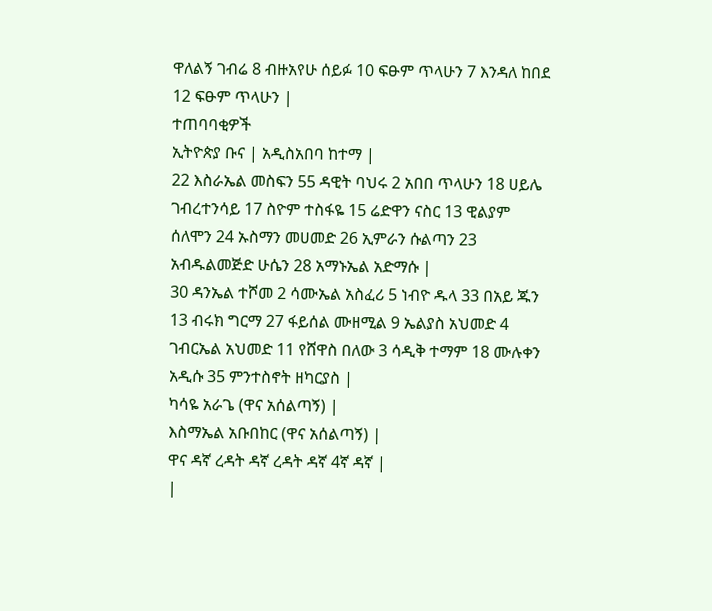ዋለልኝ ገብሬ 8 ብዙአየሁ ሰይፉ 10 ፍፁም ጥላሁን 7 እንዳለ ከበደ 12 ፍፁም ጥላሁን |
ተጠባባቂዎች
ኢትዮጵያ ቡና | አዲስአበባ ከተማ |
22 እስራኤል መስፍን 55 ዳዊት ባህሩ 2 አበበ ጥላሁን 18 ሀይሌ ገብረተንሳይ 17 ስዮም ተስፋዬ 15 ሬድዋን ናስር 13 ዊልያም ሰለሞን 24 ኡስማን መሀመድ 26 ኢምራን ሱልጣን 23 አብዱልመጅድ ሁሴን 28 አማኑኤል አድማሱ |
30 ዳንኤል ተሾመ 2 ሳሙኤል አስፈሪ 5 ነብዮ ዱላ 33 በአይ ጁን 13 ብሩክ ግርማ 27 ፋይሰል ሙዘሚል 9 ኤልያስ አህመድ 4 ገብርኤል አህመድ 11 የሸዋስ በለው 3 ሳዲቅ ተማም 18 ሙሉቀን አዲሱ 35 ምንተስኖት ዘካርያስ |
ካሳዬ አራጌ (ዋና አሰልጣኝ) |
እስማኤል አቡበከር (ዋና አሰልጣኝ) |
ዋና ዳኛ ረዳት ዳኛ ረዳት ዳኛ 4ኛ ዳኛ |
|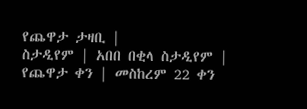የጨዋታ ታዛቢ |
ስታዲየም | አበበ በቂላ ስታዲየም |
የጨዋታ ቀን | መስከረም 22 ቀን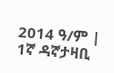2014 ዓ/ም |
1ኛ ዳኛታዛቢ